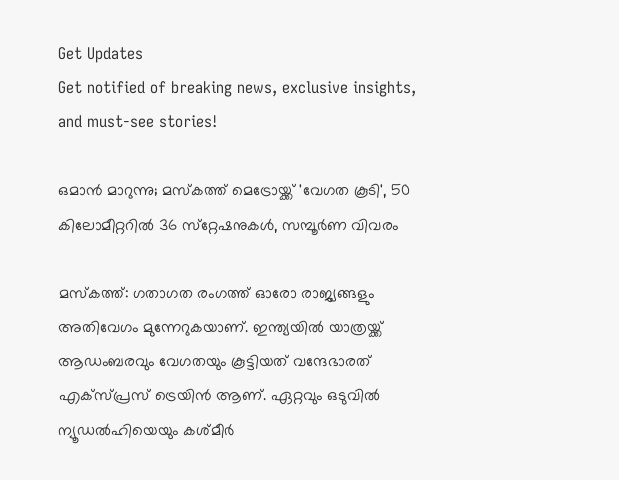Get Updates
Get notified of breaking news, exclusive insights, and must-see stories!

ഒമാന്‍ മാറുന്നു; മസ്‌കത്ത് മെട്രോയ്ക്ക് 'വേഗത കൂടി', 50 കിലോമീറ്ററില്‍ 36 സ്‌റ്റേഷനുകള്‍, സമ്പൂര്‍ണ വിവരം

മസ്‌കത്ത്: ഗതാഗത രംഗത്ത് ഓരോ രാജ്യങ്ങളും അതിവേഗം മുന്നേറുകയാണ്. ഇന്ത്യയില്‍ യാത്രയ്ക്ക് ആഡംബരവും വേഗതയും കൂട്ടിയത് വന്ദേഭാരത് എക്‌സ്പ്രസ് ട്രെയിന്‍ ആണ്. ഏറ്റവും ഒടുവില്‍ ന്യൂഡല്‍ഹിയെയും കശ്മീര്‍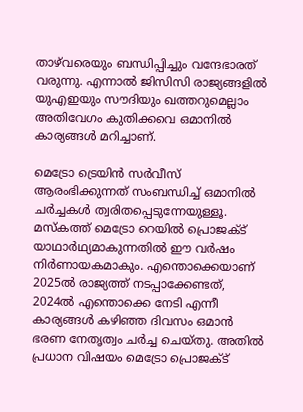താഴ്‌വരെയും ബന്ധിപ്പിച്ചും വന്ദേഭാരത് വരുന്നു. എന്നാല്‍ ജിസിസി രാജ്യങ്ങളില്‍ യുഎഇയും സൗദിയും ഖത്തറുമെല്ലാം അതിവേഗം കുതിക്കവെ ഒമാനില്‍ കാര്യങ്ങള്‍ മറിച്ചാണ്.

മെട്രോ ട്രെയിന്‍ സര്‍വീസ് ആരംഭിക്കുന്നത് സംബന്ധിച്ച് ഒമാനില്‍ ചര്‍ച്ചകള്‍ ത്വരിതപ്പെടുന്നേയുള്ളൂ. മസ്‌കത്ത് മെട്രോ റെയില്‍ പ്രൊജക്ട് യാഥാര്‍ഥ്യമാകുന്നതില്‍ ഈ വര്‍ഷം നിര്‍ണായകമാകും. എന്തൊക്കെയാണ് 2025ല്‍ രാജ്യത്ത് നടപ്പാക്കേണ്ടത്, 2024ല്‍ എന്തൊക്കെ നേടി എന്നീ കാര്യങ്ങള്‍ കഴിഞ്ഞ ദിവസം ഒമാന്‍ ഭരണ നേതൃത്വം ചര്‍ച്ച ചെയ്തു. അതില്‍ പ്രധാന വിഷയം മെട്രോ പ്രൊജക്ട്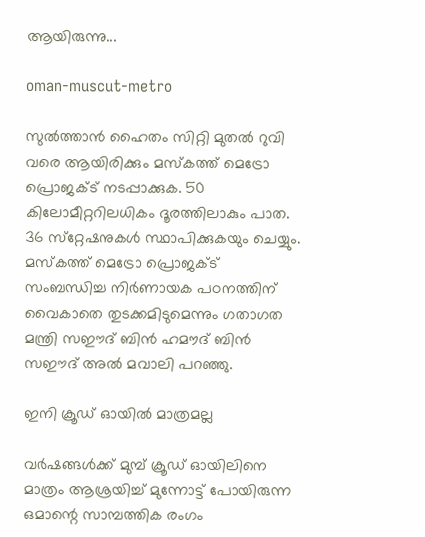ആയിരുന്നു...

oman-muscut-metro

സുല്‍ത്താന്‍ ഹൈതം സിറ്റി മുതല്‍ റുവി വരെ ആയിരിക്കും മസ്‌കത്ത് മെട്രോ പ്രൊജക്ട് നടപ്പാക്കുക. 50 കിലോമീറ്ററിലധികം ദൂരത്തിലാകും പാത. 36 സ്‌റ്റേഷനുകള്‍ സ്ഥാപിക്കുകയും ചെയ്യും. മസ്‌കത്ത് മെട്രോ പ്രൊജക്ട് സംബന്ധിച്ച നിര്‍ണായക പഠനത്തിന് വൈകാതെ തുടക്കമിടുമെന്നും ഗതാഗത മന്ത്രി സഈദ് ബിന്‍ ഹമൗദ് ബിന്‍ സഈദ് അല്‍ മവാലി പറഞ്ഞു.

ഇനി ക്രൂഡ് ഓയില്‍ മാത്രമല്ല

വര്‍ഷങ്ങള്‍ക്ക് മുമ്പ് ക്രൂഡ് ഓയിലിനെ മാത്രം ആശ്രയിച്ച് മുന്നോട്ട് പോയിരുന്ന ഒമാന്റെ സാമ്പത്തിക രംഗം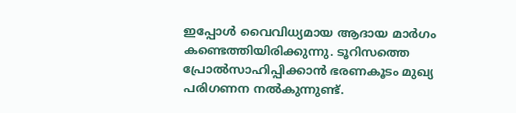ഇപ്പോള്‍ വൈവിധ്യമായ ആദായ മാര്‍ഗം കണ്ടെത്തിയിരിക്കുന്നു. ടൂറിസത്തെ പ്രോല്‍സാഹിപ്പിക്കാന്‍ ഭരണകൂടം മുഖ്യ പരിഗണന നല്‍കുന്നുണ്ട്.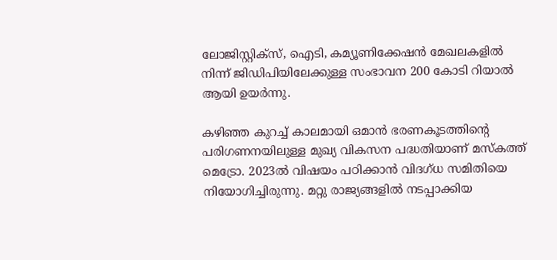ലോജിസ്റ്റിക്‌സ്, ഐടി, കമ്യൂണിക്കേഷന്‍ മേഖലകളില്‍ നിന്ന് ജിഡിപിയിലേക്കുള്ള സംഭാവന 200 കോടി റിയാല്‍ ആയി ഉയര്‍ന്നു.

കഴിഞ്ഞ കുറച്ച് കാലമായി ഒമാന്‍ ഭരണകൂടത്തിന്റെ പരിഗണനയിലുള്ള മുഖ്യ വികസന പദ്ധതിയാണ് മസ്‌കത്ത് മെട്രോ. 2023ല്‍ വിഷയം പഠിക്കാന്‍ വിദഗ്ധ സമിതിയെ നിയോഗിച്ചിരുന്നു. മറ്റു രാജ്യങ്ങളില്‍ നടപ്പാക്കിയ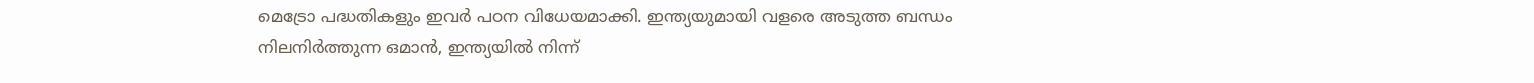മെട്രോ പദ്ധതികളും ഇവര്‍ പഠന വിധേയമാക്കി. ഇന്ത്യയുമായി വളരെ അടുത്ത ബന്ധം നിലനിര്‍ത്തുന്ന ഒമാന്‍, ഇന്ത്യയില്‍ നിന്ന്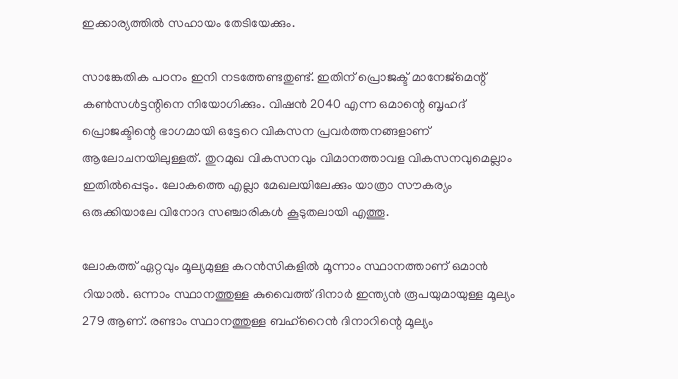ഇക്കാര്യത്തില്‍ സഹായം തേടിയേക്കും.

സാങ്കേതിക പഠനം ഇനി നടത്തേണ്ടതുണ്ട്. ഇതിന് പ്രൊജക്ട് മാനേജ്‌മെന്റ് കണ്‍സള്‍ട്ടന്റിനെ നിയോഗിക്കും. വിഷന്‍ 2040 എന്ന ഒമാന്റെ ബൃഹദ് പ്രൊജക്ടിന്റെ ഭാഗമായി ഒട്ടേറെ വികസന പ്രവര്‍ത്തനങ്ങളാണ് ആലോചനയിലുള്ളത്. തുറമുഖ വികസനവും വിമാനത്താവള വികസനവുമെല്ലാം ഇതില്‍പ്പെടും. ലോകത്തെ എല്ലാ മേഖലയിലേക്കും യാത്രാ സൗകര്യം ഒരുക്കിയാലേ വിനോദ സഞ്ചാരികള്‍ കൂടുതലായി എത്തൂ.

ലോകത്ത് ഏറ്റവും മൂല്യമുള്ള കറന്‍സികളില്‍ മൂന്നാം സ്ഥാനത്താണ് ഒമാന്‍ റിയാല്‍. ഒന്നാം സ്ഥാനത്തുള്ള കുവൈത്ത് ദിനാര്‍ ഇന്ത്യന്‍ രൂപയുമായുള്ള മൂല്യം 279 ആണ്. രണ്ടാം സ്ഥാനത്തുള്ള ബഹ്‌റൈന്‍ ദിനാറിന്റെ മൂല്യം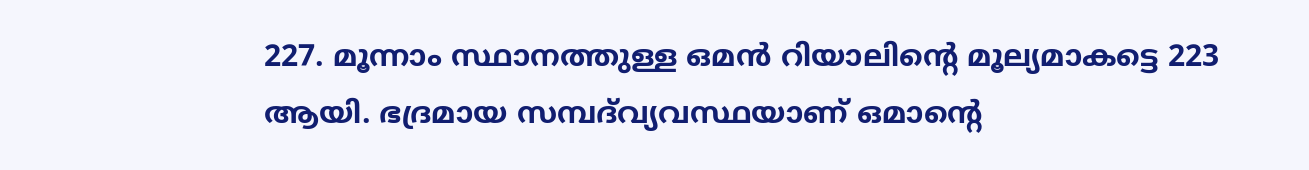227. മൂന്നാം സ്ഥാനത്തുള്ള ഒമന്‍ റിയാലിന്റെ മൂല്യമാകട്ടെ 223 ആയി. ഭദ്രമായ സമ്പദ്‌വ്യവസ്ഥയാണ് ഒമാന്റെ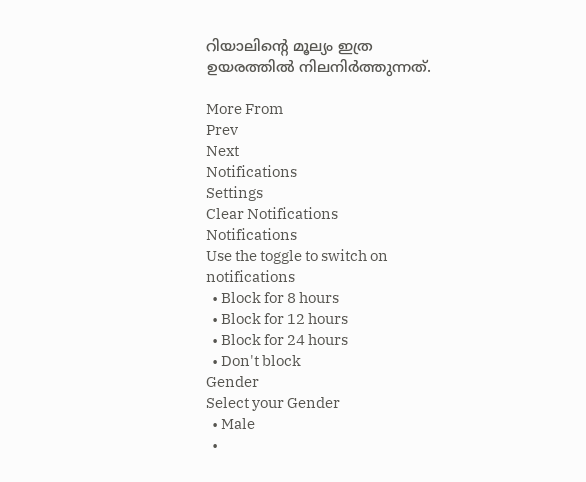റിയാലിന്റെ മൂല്യം ഇത്ര ഉയരത്തില്‍ നിലനിര്‍ത്തുന്നത്.

More From
Prev
Next
Notifications
Settings
Clear Notifications
Notifications
Use the toggle to switch on notifications
  • Block for 8 hours
  • Block for 12 hours
  • Block for 24 hours
  • Don't block
Gender
Select your Gender
  • Male
  •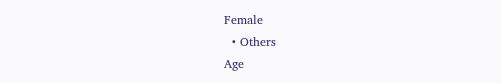Female
  • Others
Age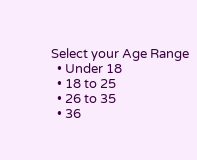Select your Age Range
  • Under 18
  • 18 to 25
  • 26 to 35
  • 36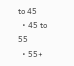to 45
  • 45 to 55
  • 55+